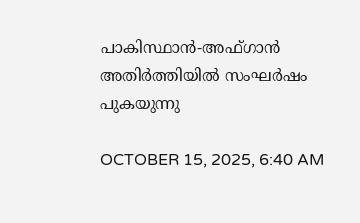പാകിസ്ഥാന്‍-അഫ്ഗാന്‍ അതിര്‍ത്തിയില്‍ സംഘര്‍ഷം പുകയുന്നു

OCTOBER 15, 2025, 6:40 AM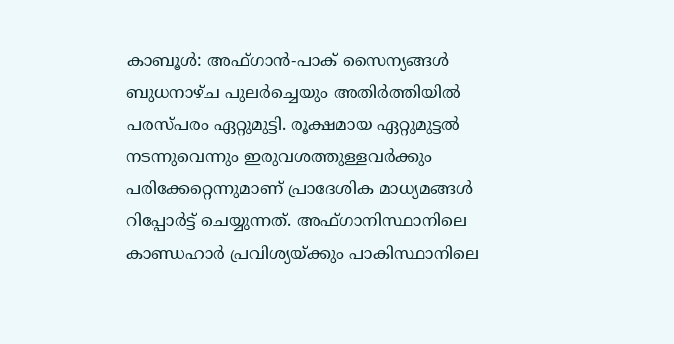കാബൂള്‍: അഫ്ഗാന്‍-പാക് സൈന്യങ്ങള്‍ ബുധനാഴ്ച പുലര്‍ച്ചെയും അതിര്‍ത്തിയില്‍ പരസ്പരം ഏറ്റുമുട്ടി. രൂക്ഷമായ ഏറ്റുമുട്ടല്‍ നടന്നുവെന്നും ഇരുവശത്തുള്ളവര്‍ക്കും പരിക്കേറ്റെന്നുമാണ് പ്രാദേശിക മാധ്യമങ്ങള്‍ റിപ്പോര്‍ട്ട് ചെയ്യുന്നത്. അഫ്ഗാനിസ്ഥാനിലെ കാണ്ഡഹാര്‍ പ്രവിശ്യയ്ക്കും പാകിസ്ഥാനിലെ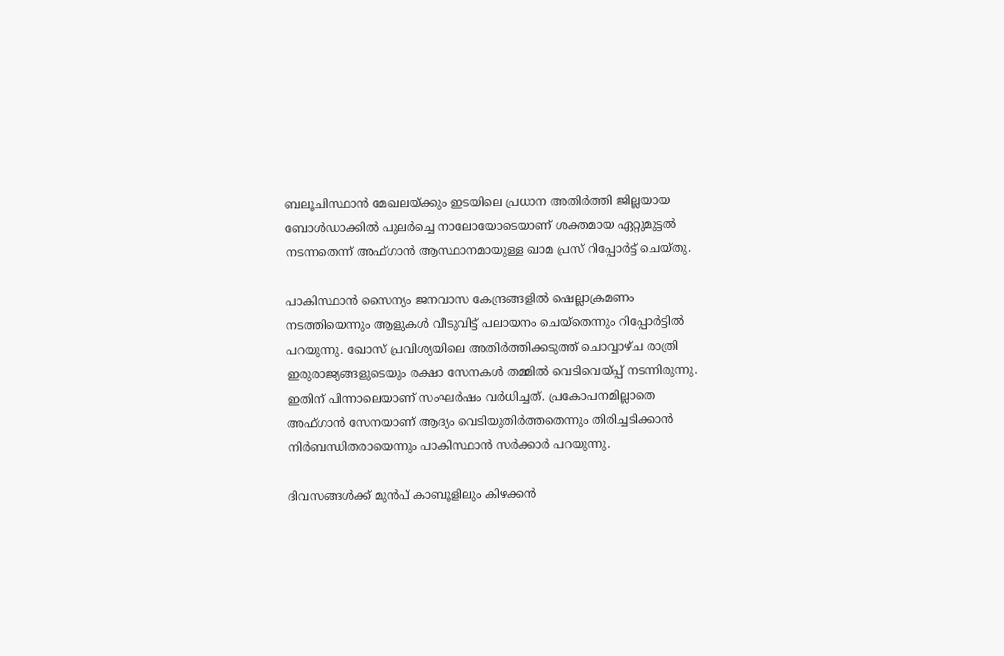ബലൂചിസ്ഥാന്‍ മേഖലയ്ക്കും ഇടയിലെ പ്രധാന അതിര്‍ത്തി ജില്ലയായ ബോള്‍ഡാക്കില്‍ പുലര്‍ച്ചെ നാലോയോടെയാണ് ശക്തമായ ഏറ്റുമുട്ടല്‍ നടന്നതെന്ന് അഫ്ഗാന്‍ ആസ്ഥാനമായുള്ള ഖാമ പ്രസ് റിപ്പോര്‍ട്ട് ചെയ്തു.

പാകിസ്ഥാന്‍ സൈന്യം ജനവാസ കേന്ദ്രങ്ങളില്‍ ഷെല്ലാക്രമണം നടത്തിയെന്നും ആളുകള്‍ വീടുവിട്ട് പലായനം ചെയ്തെന്നും റിപ്പോര്‍ട്ടില്‍ പറയുന്നു. ഖോസ് പ്രവിശ്യയിലെ അതിര്‍ത്തിക്കടുത്ത് ചൊവ്വാഴ്ച രാത്രി ഇരുരാജ്യങ്ങളുടെയും രക്ഷാ സേനകള്‍ തമ്മില്‍ വെടിവെയ്പ്പ് നടന്നിരുന്നു. ഇതിന് പിന്നാലെയാണ് സംഘര്‍ഷം വര്‍ധിച്ചത്. പ്രകോപനമില്ലാതെ അഫ്ഗാന്‍ സേനയാണ് ആദ്യം വെടിയുതിര്‍ത്തതെന്നും തിരിച്ചടിക്കാന്‍ നിര്‍ബന്ധിതരായെന്നും പാകിസ്ഥാന്‍ സര്‍ക്കാര്‍ പറയുന്നു.

ദിവസങ്ങള്‍ക്ക് മുന്‍പ് കാബൂളിലും കിഴക്കന്‍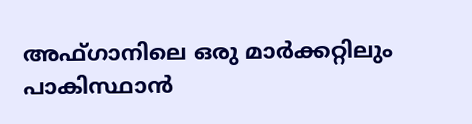അഫ്ഗാനിലെ ഒരു മാര്‍ക്കറ്റിലും പാകിസ്ഥാന്‍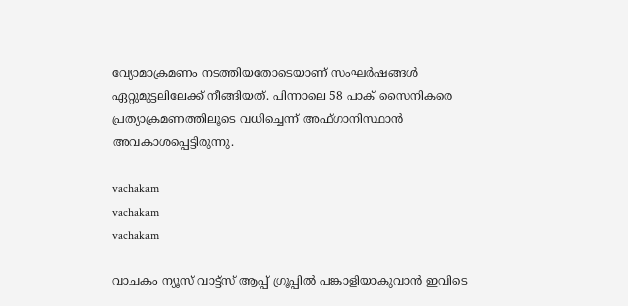വ്യോമാക്രമണം നടത്തിയതോടെയാണ് സംഘര്‍ഷങ്ങള്‍ ഏറ്റുമുട്ടലിലേക്ക് നീങ്ങിയത്. പിന്നാലെ 58 പാക് സൈനികരെ പ്രത്യാക്രമണത്തിലൂടെ വധിച്ചെന്ന് അഫ്ഗാനിസ്ഥാന്‍ അവകാശപ്പെട്ടിരുന്നു.

vachakam
vachakam
vachakam

വാചകം ന്യൂസ് വാട്ട്സ് ആപ്പ് ഗ്രൂപ്പിൽ പങ്കാളിയാകുവാൻ ഇവിടെ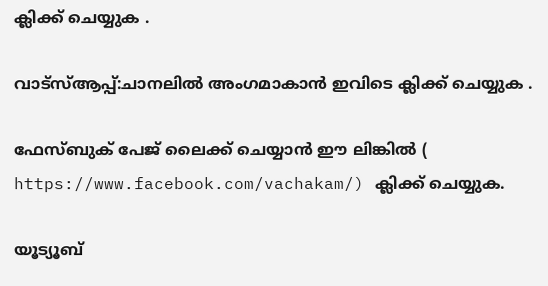ക്ലിക്ക് ചെയ്യുക .

വാട്സ്ആപ്പ്:ചാനലിൽ അംഗമാകാൻ ഇവിടെ ക്ലിക്ക് ചെയ്യുക .

ഫേസ്ബുക് പേജ് ലൈക്ക് ചെയ്യാൻ ഈ ലിങ്കിൽ (
https://www.facebook.com/vachakam/) ക്ലിക്ക് ചെയ്യുക.

യൂട്യൂബ്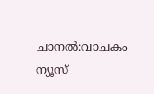ചാനൽ:വാചകം ന്യൂസ്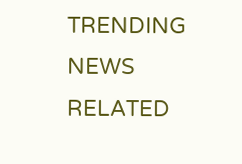TRENDING NEWS
RELATED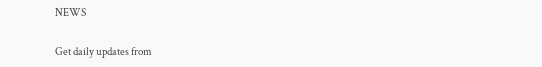NEWS

Get daily updates from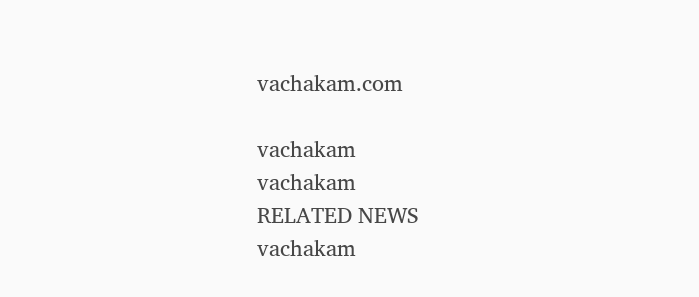vachakam.com

vachakam
vachakam
RELATED NEWS
vachakam